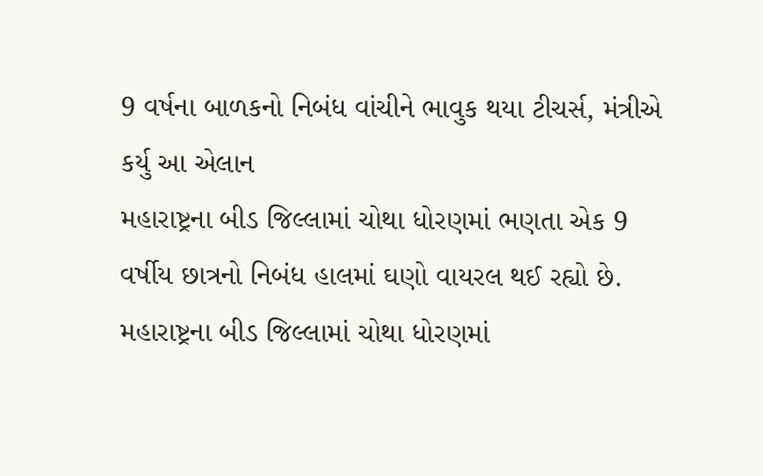9 વર્ષના બાળકનો નિબંધ વાંચીને ભાવુક થયા ટીચર્સ, મંત્રીએ કર્યુ આ એલાન
મહારાષ્ટ્રના બીડ જિલ્લામાં ચોથા ધોરણમાં ભણતા એક 9 વર્ષીય છાત્રનો નિબંધ હાલમાં ઘણો વાયરલ થઈ રહ્યો છે.
મહારાષ્ટ્રના બીડ જિલ્લામાં ચોથા ધોરણમાં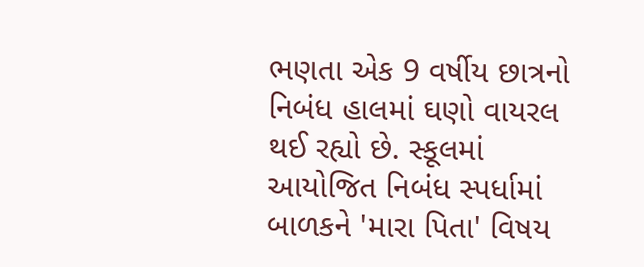ભણતા એક 9 વર્ષીય છાત્રનો નિબંધ હાલમાં ઘણો વાયરલ થઈ રહ્યો છે. સ્કૂલમાં આયોજિત નિબંધ સ્પર્ધામાં બાળકને 'મારા પિતા' વિષય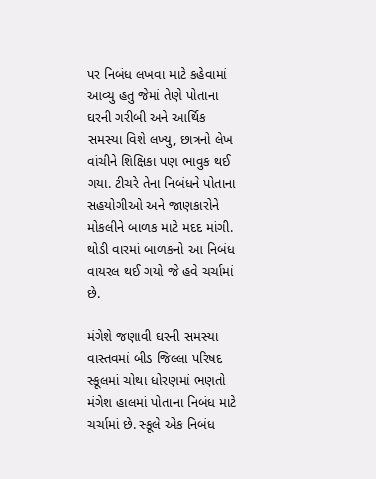પર નિબંધ લખવા માટે કહેવામાં આવ્યુ હતુ જેમાં તેણે પોતાના ઘરની ગરીબી અને આર્થિક સમસ્યા વિશે લખ્યુ, છાત્રનો લેખ વાંચીને શિક્ષિકા પણ ભાવુક થઈ ગયા. ટીચરે તેના નિબંધને પોતાના સહયોગીઓ અને જાણકારોને મોકલીને બાળક માટે મદદ માંગી. થોડી વારમાં બાળકનો આ નિબંધ વાયરલ થઈ ગયો જે હવે ચર્ચામાં છે.

મંગેશે જણાવી ઘરની સમસ્યા
વાસ્તવમાં બીડ જિલ્લા પરિષદ સ્કૂલમાં ચોથા ધોરણમાં ભણતો મંગેશ હાલમાં પોતાના નિબંધ માટે ચર્ચામાં છે. સ્કૂલે એક નિબંધ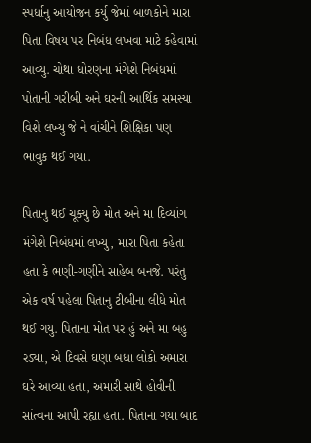સ્પર્ધાનુ આયોજન કર્યુ જેમાં બાળકોને મારા પિતા વિષય પર નિબંધ લખવા માટે કહેવામાં આવ્યુ. ચોથા ધોરણના મંગેશે નિબંધમાં પોતાની ગરીબી અને ઘરની આર્થિક સમસ્યા વિશે લખ્યુ જે ને વાંચીને શિક્ષિકા પણ ભાવુક થઈ ગયા.

પિતાનુ થઈ ચૂક્યુ છે મોત અને મા દિવ્યાંગ
મંગેશે નિબંધમાં લખ્યુ, મારા પિતા કહેતા હતા કે ભણી-ગણીને સાહેબ બનજે. પરંતુ એક વર્ષ પહેલા પિતાનુ ટીબીના લીધે મોત થઈ ગયુ. પિતાના મોત પર હું અને મા બહુ રડ્યા, એ દિવસે ઘણા બધા લોકો અમારા ઘરે આવ્યા હતા, અમારી સાથે હોવીની સાંત્વના આપી રહ્યા હતા. પિતાના ગયા બાદ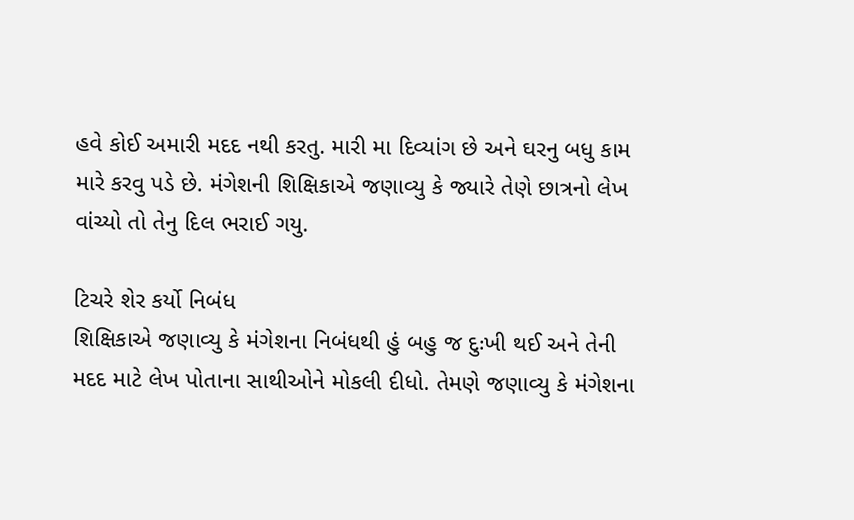હવે કોઈ અમારી મદદ નથી કરતુ. મારી મા દિવ્યાંગ છે અને ઘરનુ બધુ કામ મારે કરવુ પડે છે. મંગેશની શિક્ષિકાએ જણાવ્યુ કે જ્યારે તેણે છાત્રનો લેખ વાંચ્યો તો તેનુ દિલ ભરાઈ ગયુ.

ટિચરે શેર કર્યો નિબંધ
શિક્ષિકાએ જણાવ્યુ કે મંગેશના નિબંધથી હું બહુ જ દુઃખી થઈ અને તેની મદદ માટે લેખ પોતાના સાથીઓને મોકલી દીધો. તેમણે જણાવ્યુ કે મંગેશના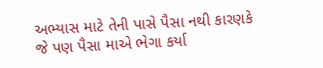અભ્યાસ માટે તેની પાસે પૈસા નથી કારણકે જે પણ પૈસા માએ ભેગા કર્યા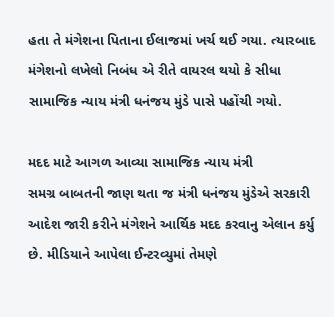હતા તે મંગેશના પિતાના ઈલાજમાં ખર્ચ થઈ ગયા. ત્યારબાદ મંગેશનો લખેલો નિબંધ એ રીતે વાયરલ થયો કે સીધા સામાજિક ન્યાય મંત્રી ધનંજય મુંડે પાસે પહોંચી ગયો.

મદદ માટે આગળ આવ્યા સામાજિક ન્યાય મંત્રી
સમગ્ર બાબતની જાણ થતા જ મંત્રી ધનંજય મુંડેએ સરકારી આદેશ જારી કરીને મંગેશને આર્થિક મદદ કરવાનુ એલાન કર્યુ છે. મીડિયાને આપેલા ઈન્ટરવ્યુમાં તેમણે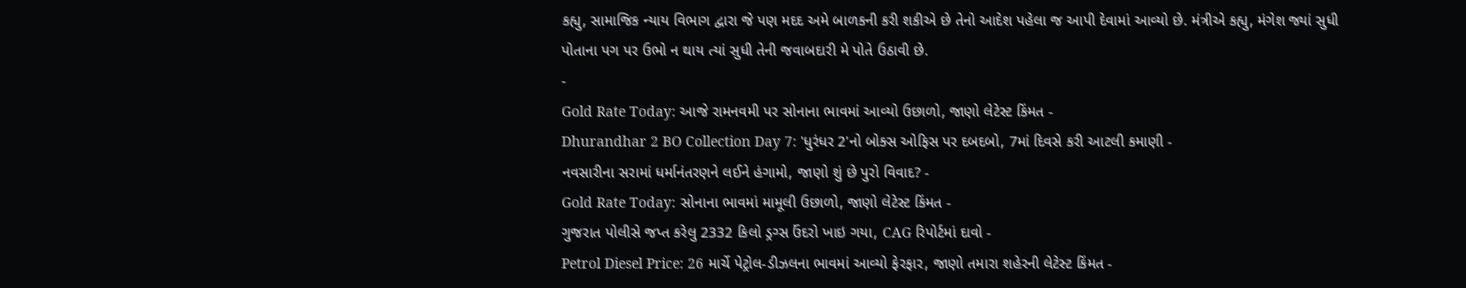કહ્યુ, સામાજિક ન્યાય વિભાગ દ્વારા જે પણ મદદ અમે બાળકની કરી શકીએ છે તેનો આદેશ પહેલા જ આપી દેવામાં આવ્યો છે. મંત્રીએ કહ્યુ, મંગેશ જ્યાં સુધી પોતાના પગ પર ઉભો ન થાય ત્યાં સુધી તેની જવાબદારી મે પોતે ઉઠાવી છે.
-
Gold Rate Today: આજે રામનવમી પર સોનાના ભાવમાં આવ્યો ઉછાળો, જાણો લેટેસ્ટ કિંમત -
Dhurandhar 2 BO Collection Day 7: 'ધુરંધર 2'નો બોક્સ ઓફિસ પર દબદબો, 7માં દિવસે કરી આટલી કમાણી -
નવસારીના સરામાં ધર્માનંતરણને લઈને હંગામો, જાણો શું છે પુરો વિવાદ? -
Gold Rate Today: સોનાના ભાવમાં મામૂલી ઉછાળો, જાણો લેટેસ્ટ કિંમત -
ગુજરાત પોલીસે જપ્ત કરેલુ 2332 કિલો ડ્રગ્સ ઉંદરો ખાઇ ગયા, CAG રિપોર્ટમાં દાવો -
Petrol Diesel Price: 26 માર્ચે પેટ્રોલ-ડીઝલના ભાવમાં આવ્યો ફેરફાર, જાણો તમારા શહેરની લેટેસ્ટ કિંમત -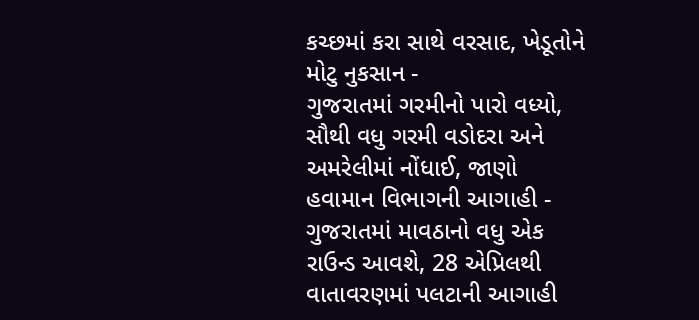કચ્છમાં કરા સાથે વરસાદ, ખેડૂતોને મોટુ નુકસાન -
ગુજરાતમાં ગરમીનો પારો વધ્યો, સૌથી વધુ ગરમી વડોદરા અને અમરેલીમાં નોંધાઈ, જાણો હવામાન વિભાગની આગાહી -
ગુજરાતમાં માવઠાનો વધુ એક રાઉન્ડ આવશે, 28 એપ્રિલથી વાતાવરણમાં પલટાની આગાહી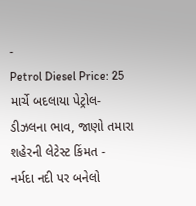-
Petrol Diesel Price: 25 માર્ચે બદલાયા પેટ્રોલ-ડીઝલના ભાવ, જાણો તમારા શહેરની લેટેસ્ટ કિંમત -
નર્મદા નદી પર બનેલો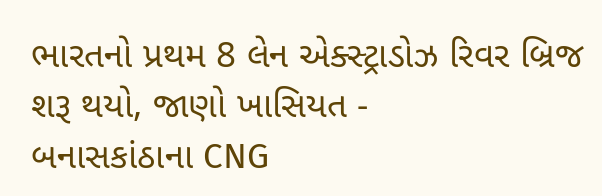ભારતનો પ્રથમ 8 લેન એક્સ્ટ્રાડોઝ રિવર બ્રિજ શરૂ થયો, જાણો ખાસિયત -
બનાસકાંઠાના CNG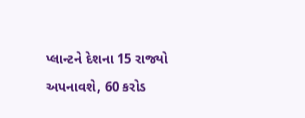પ્લાન્ટને દેશના 15 રાજ્યો અપનાવશે, 60 કરોડ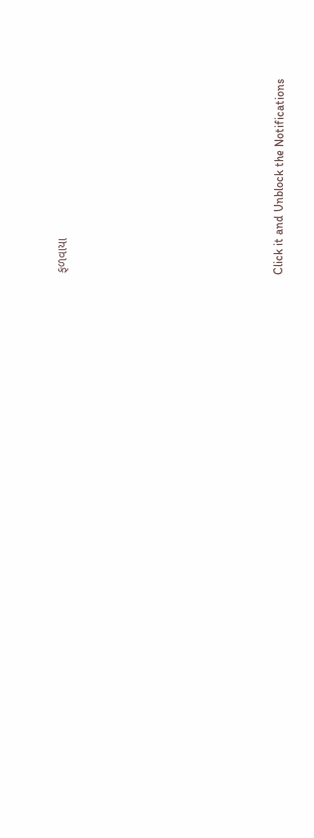ફળવાયા








Click it and Unblock the Notifications